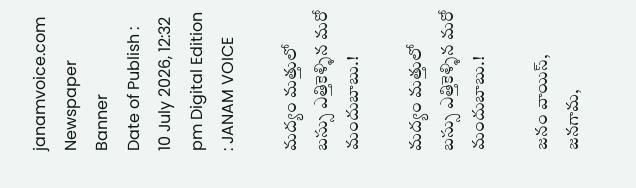janamvoice.com
Newspaper Banner
Date of Publish : 10 July 2026, 12:32 pm Digital Edition : JANAM VOICE

మద్యం మత్తులో బస్సు ఎత్తికెళ్ళిన మరో మందుబాబు.!

మద్యం మత్తులో బస్సు ఎత్తికెళ్ళిన మరో మందుబాబు.!

జనం వాయిస్, జనగామ,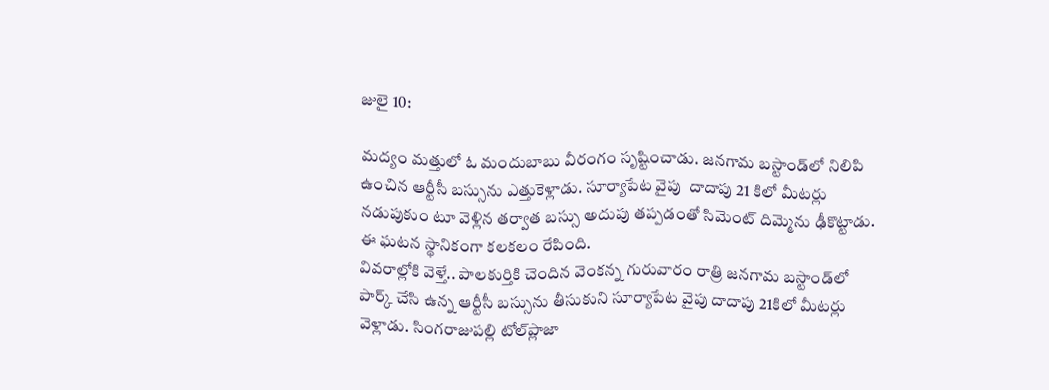జులై 10:

మద్యం మత్తులో ఓ మందుబాబు వీరంగం సృష్టించాడు. జనగామ బస్టాండ్‌లో నిలిపి ఉంచిన ఆర్టీసీ బస్సును ఎత్తుకెళ్లాడు. సూర్యాపేట వైపు  దాదాపు 21 కిలో మీటర్లు నడుపుకుం టూ వెళ్లిన తర్వాత బస్సు అదుపు తప్పడంతో సిమెంట్ దిమ్మెను ఢీకొట్టాడు. ఈ ఘటన స్థానికంగా కలకలం రేపింది.
వివరాల్లోకి వెళ్తే.. పాలకుర్తికి చెందిన వెంకన్న గురువారం రాత్రి జనగామ బస్టాండ్‌లో పార్క్ చేసి ఉన్న ఆర్టీసీ బస్సును తీసుకుని సూర్యాపేట వైపు దాదాపు 21కిలో మీటర్లు వెళ్లాడు. సింగరాజుపల్లి టోల్‌ప్లాజా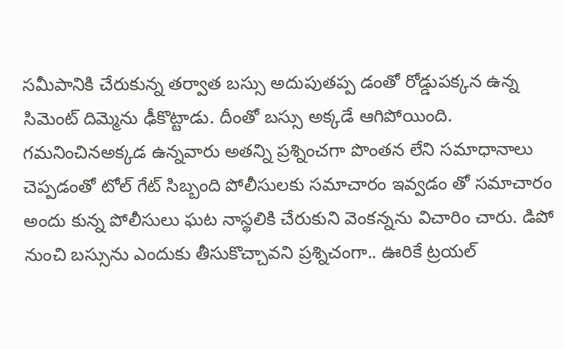సమీపానికి చేరుకున్న తర్వాత బస్సు అదుపుతప్ప డంతో రోడ్డుపక్కన ఉన్న సిమెంట్ దిమ్మెను ఢీకొట్టాడు. దీంతో బస్సు అక్కడే ఆగిపోయింది.
గమనించినఅక్కడ ఉన్నవారు అతన్ని ప్రశ్నించగా పొంతన లేని సమాధానాలు చెప్పడంతో టోల్ గేట్ సిబ్బంది పోలీసులకు సమాచారం ఇవ్వడం తో సమాచారం అందు కున్న పోలీసులు ఘట నాస్థలికి చేరుకుని వెంకన్నను విచారిం చారు. డిపో నుంచి బస్సును ఎందుకు తీసుకొచ్చావని ప్రశ్నిచంగా.. ఊరికే ట్రయల్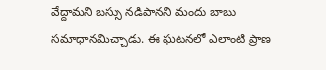వేద్దామని బస్సు నడిపానని మందు బాబు సమాధానమిచ్చాడు. ఈ ఘటనలో ఎలాంటి ప్రాణ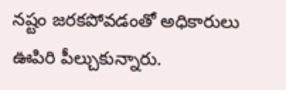నష్టం జరకపోవడంతో అధికారులు ఊపిరి పీల్చుకున్నారు.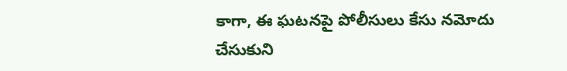కాగా, ఈ ఘటనపై పోలీసులు కేసు నమోదు చేసుకుని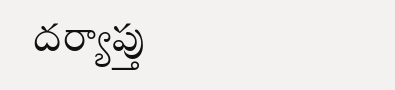దర్యాప్తు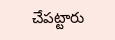చేపట్టారు